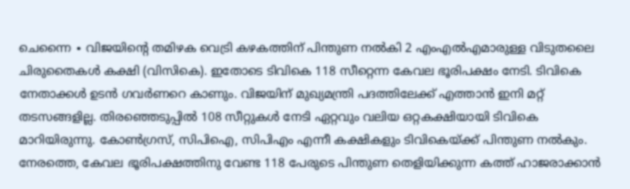ചെന്നൈ ∙ വിജയിന്റെ തമിഴക വെട്രി കഴകത്തിന് പിന്തുണ നൽകി 2 എംഎൽഎമാരുള്ള വിടുതലൈ ചിരുതൈകൾ കക്ഷി (വിസികെ). ഇതോടെ ടിവികെ 118 സീറ്റെന്ന കേവല ഭൂരിപക്ഷം നേടി. ടിവികെ നേതാക്കൾ ഉടൻ ഗവർണറെ കാണും. വിജയിന് മുഖ്യമന്ത്രി പദത്തിലേക്ക് എത്താൻ ഇനി മറ്റ് തടസങ്ങളില്ല. തിരഞ്ഞെടുപ്പിൽ 108 സീറ്റുകൾ നേടി ഏറ്റവും വലിയ ഒറ്റകക്ഷിയായി ടിവികെ മാറിയിരുന്നു. കോൺഗ്രസ്, സിപിഐ, സിപിഎം എന്നീ കക്ഷികളും ടിവികെയ്ക്ക് പിന്തുണ നൽകും.
നേരത്തെ, കേവല ഭൂരിപക്ഷത്തിനു വേണ്ട 118 പേരുടെ പിന്തുണ തെളിയിക്കുന്ന കത്ത് ഹാജരാക്കാൻ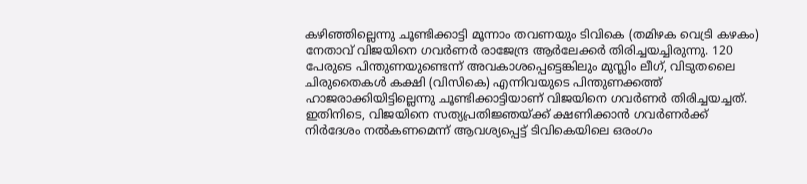കഴിഞ്ഞില്ലെന്നു ചൂണ്ടിക്കാട്ടി മൂന്നാം തവണയും ടിവികെ (തമിഴക വെട്രി കഴകം) നേതാവ് വിജയിനെ ഗവർണർ രാജേന്ദ്ര ആർലേക്കർ തിരിച്ചയച്ചിരുന്നു. 120 പേരുടെ പിന്തുണയുണ്ടെന്ന് അവകാശപ്പെട്ടെങ്കിലും മുസ്ലിം ലീഗ്, വിടുതലൈ ചിരുതൈകൾ കക്ഷി (വിസികെ) എന്നിവയുടെ പിന്തുണക്കത്ത് ഹാജരാക്കിയിട്ടില്ലെന്നു ചൂണ്ടിക്കാട്ടിയാണ് വിജയിനെ ഗവർണർ തിരിച്ചയച്ചത്. ഇതിനിടെ, വിജയിനെ സത്യപ്രതിജ്ഞയ്ക്ക് ക്ഷണിക്കാൻ ഗവർണർക്ക് നിർദേശം നൽകണമെന്ന് ആവശ്യപ്പെട്ട് ടിവികെയിലെ ഒരംഗം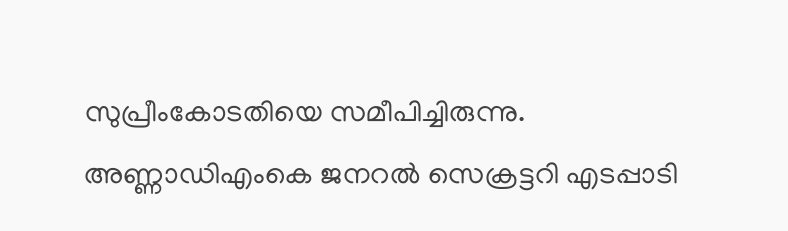സുപ്രീംകോടതിയെ സമീപിച്ചിരുന്നു.
അണ്ണാഡിഎംകെ ജനറൽ സെക്രട്ടറി എടപ്പാടി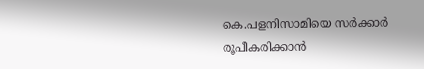കെ.പളനിസാമിയെ സർക്കാർ രൂപീകരിക്കാൻ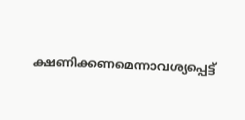ക്ഷണിക്കണമെന്നാവശ്യപ്പെട്ട്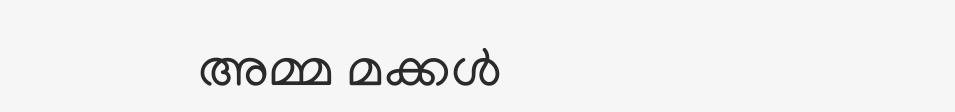അമ്മ മക്കൾ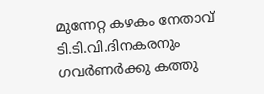മുന്നേറ്റ കഴകം നേതാവ് ടി.ടി.വി.ദിനകരനും ഗവർണർക്കു കത്തു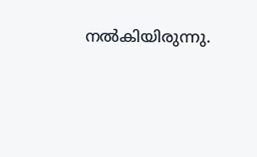നൽകിയിരുന്നു.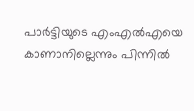പാർട്ടിയുടെ എംഎൽഎയെ കാണാനില്ലെന്നും പിന്നിൽ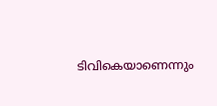ടിവികെയാണെന്നും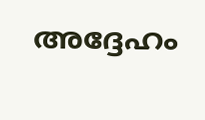അദ്ദേഹം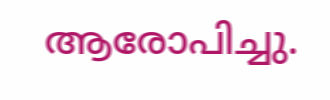ആരോപിച്ചു.